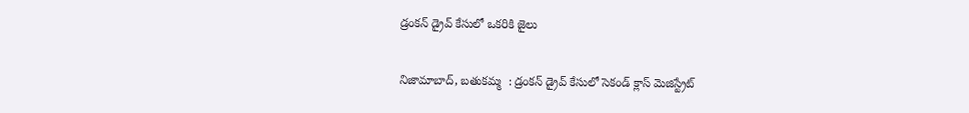డ్రంకన్ డ్రైవ్ కేసులో ఒకరికి జైలు

నిజామాబాద్, బతుకమ్మ  : డ్రంకన్ డ్రైవ్ కేసులో సెకండ్ క్లాస్ మెజిస్ట్రేట్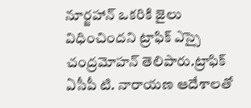నూర్జహాన్ ఒకరికి జైలు విధించిందని ట్రాఫిక్ ఎస్సై చంద్రమోహన్ తెలిపారు.ట్రాఫిక్ ఏసీపీ టి. నారాయణ ఆదేశాలతో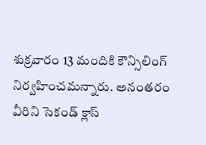శుక్రవారం 13 మందికి కౌన్సిలింగ్ నిర్వహించమన్నారు. అనంతరం వీరిని సెకండ్ క్లాస్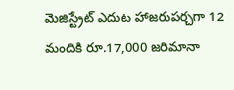మెజిస్ట్రేట్ ఎదుట హాజరుపర్చగా 12 మందికి రూ.17,000 జరిమానా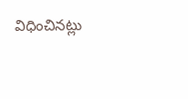విధించినట్లు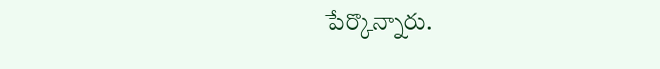పేర్కొన్నారు.